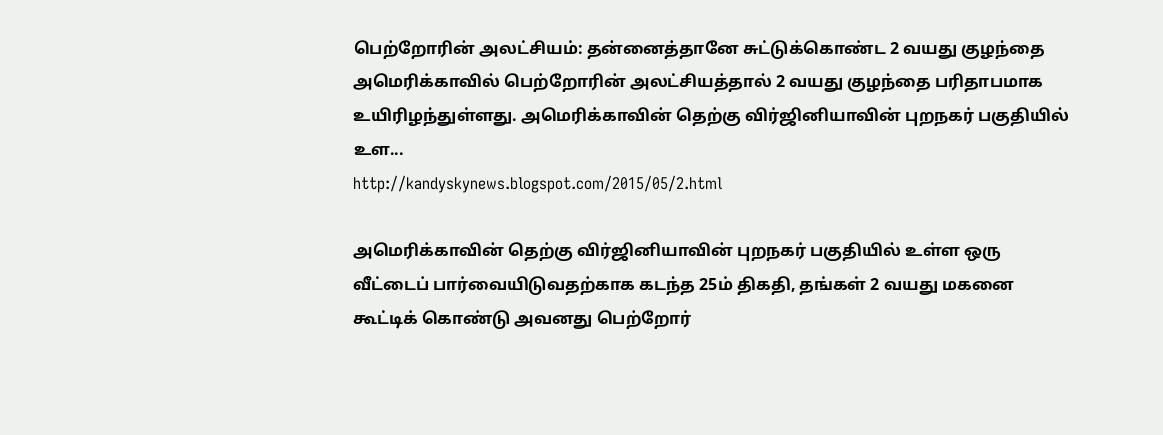பெற்றோரின் அலட்சியம்: தன்னைத்தானே சுட்டுக்கொண்ட 2 வயது குழந்தை
அமெரிக்காவில் பெற்றோரின் அலட்சியத்தால் 2 வயது குழந்தை பரிதாபமாக உயிரிழந்துள்ளது. அமெரிக்காவின் தெற்கு விர்ஜினியாவின் புறநகர் பகுதியில் உள...
http://kandyskynews.blogspot.com/2015/05/2.html

அமெரிக்காவின் தெற்கு விர்ஜினியாவின் புறநகர் பகுதியில் உள்ள ஒரு வீட்டைப் பார்வையிடுவதற்காக கடந்த 25ம் திகதி, தங்கள் 2 வயது மகனை கூட்டிக் கொண்டு அவனது பெற்றோர்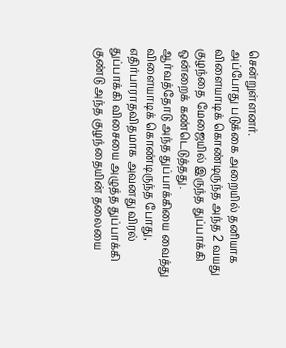சென்றுள்ளனர்.
அப்போது படுக்கை அறையில் தனியாக விளையாடிக் கொண்டிருந்த அந்த 2 வயது குழந்தை மேஜையில் இருந்த துப்பாக்கி ஒன்றைக் கண்டெடுத்தது.
ஆர்வத்தோடு அந்த துப்பாக்கியை வைத்து விளையாடிக் கொண்டிருந்த போது, எதிர்பாராதவிதமாக அவனது விரல் துப்பாக்கி விசையை அழுத்த துப்பாக்கி குண்டு அந்த குழந்தையின் தலையை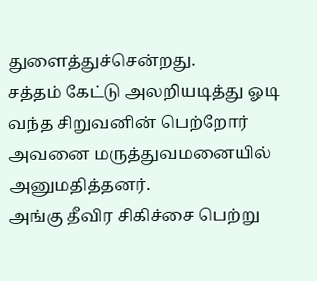துளைத்துச்சென்றது.
சத்தம் கேட்டு அலறியடித்து ஓடி வந்த சிறுவனின் பெற்றோர் அவனை மருத்துவமனையில் அனுமதித்தனர்.
அங்கு தீவிர சிகிச்சை பெற்று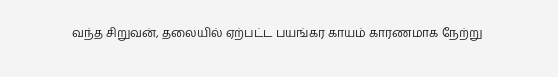வந்த சிறுவன், தலையில் ஏற்பட்ட பயங்கர காயம் காரணமாக நேற்று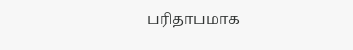பரிதாபமாக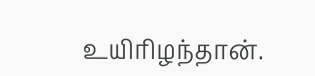உயிரிழந்தான்.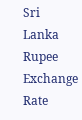Sri Lanka Rupee Exchange Rate